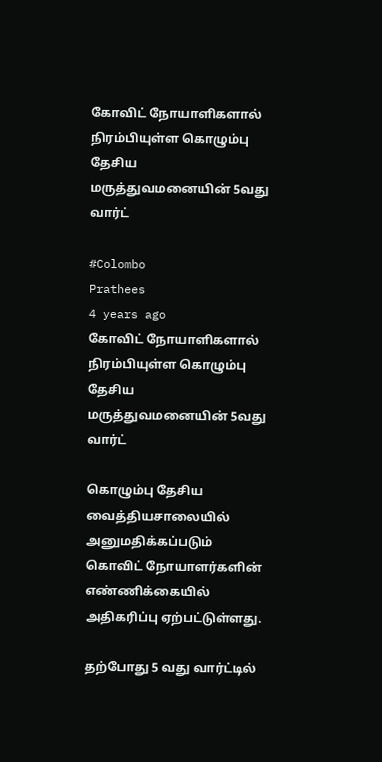கோவிட் நோயாளிகளால் நிரம்பியுள்ள கொழும்பு தேசிய மருத்துவமனையின் 5வது வார்ட்

#Colombo
Prathees
4 years ago
கோவிட் நோயாளிகளால் நிரம்பியுள்ள கொழும்பு தேசிய மருத்துவமனையின் 5வது வார்ட்

கொழும்பு தேசிய வைத்தியசாலையில் அனுமதிக்கப்படும் கொவிட் நோயாளர்களின் எண்ணிக்கையில் அதிகரிப்பு ஏற்பட்டுள்ளது.

தற்போது 5 வது வார்ட்டில்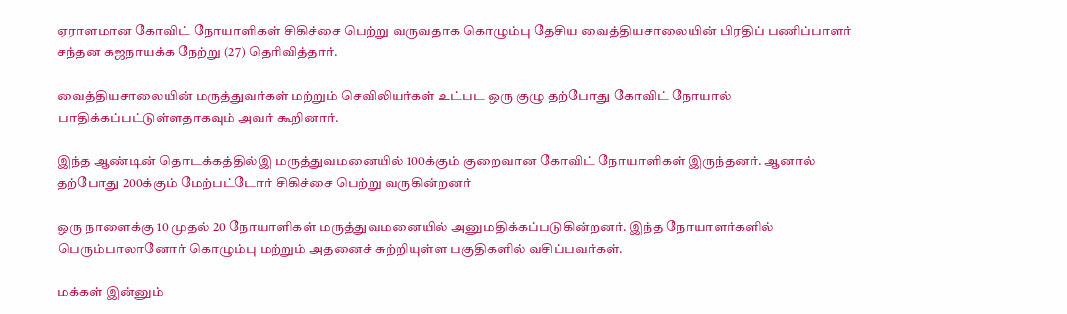ஏராளமான கோவிட் நோயாளிகள் சிகிச்சை பெற்று வருவதாக கொழும்பு தேசிய வைத்தியசாலையின் பிரதிப் பணிப்பாளர் சந்தன கஜநாயக்க நேற்று (27) தெரிவித்தார்.

வைத்தியசாலையின் மருத்துவர்கள் மற்றும் செவிலியர்கள் உட்பட ஒரு குழு தற்போது கோவிட் நோயால் பாதிக்கப்பட்டுள்ளதாகவும் அவர் கூறினார்.

இந்த ஆண்டின் தொடக்கத்தில்இ மருத்துவமனையில் 100க்கும் குறைவான கோவிட் நோயாளிகள் இருந்தனர். ஆனால் தற்போது 200க்கும் மேற்பட்டோர் சிகிச்சை பெற்று வருகின்றனர்

ஒரு நாளைக்கு 10 முதல் 20 நோயாளிகள் மருத்துவமனையில் அனுமதிக்கப்படுகின்றனர். இந்த நோயாளர்களில் பெரும்பாலானோர் கொழும்பு மற்றும் அதனைச் சுற்றியுள்ள பகுதிகளில் வசிப்பவர்கள்.

மக்கள் இன்னும்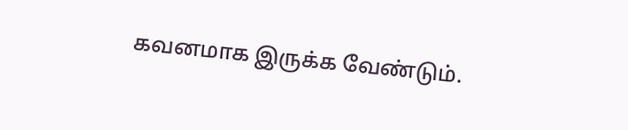கவனமாக இருக்க வேண்டும்.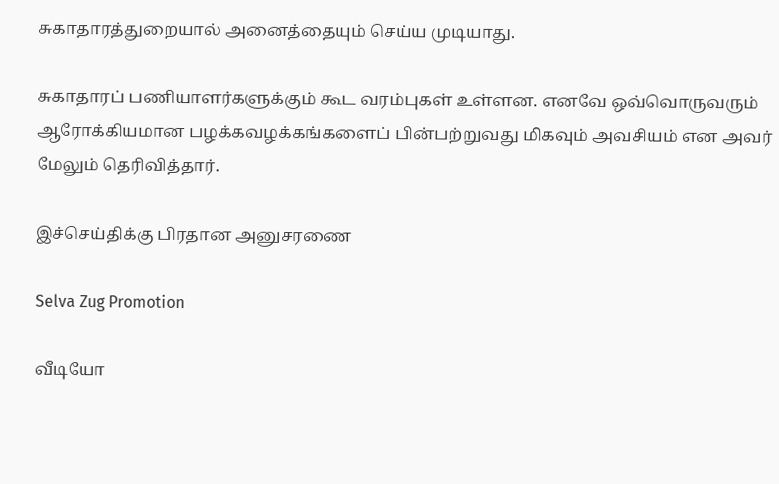சுகாதாரத்துறையால் அனைத்தையும் செய்ய முடியாது.

சுகாதாரப் பணியாளர்களுக்கும் கூட வரம்புகள் உள்ளன. எனவே ஒவ்வொருவரும் ஆரோக்கியமான பழக்கவழக்கங்களைப் பின்பற்றுவது மிகவும் அவசியம் என அவர் மேலும் தெரிவித்தார்.

இச்செய்திக்கு பிரதான அனுசரணை

Selva Zug Promotion

வீடியோ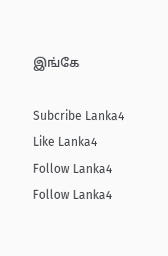இங்கே

Subcribe Lanka4
Like Lanka4
Follow Lanka4
Follow Lanka4